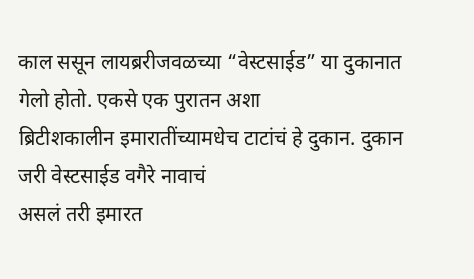काल ससून लायब्ररीजवळच्या “वेस्टसाईड” या दुकानात गेलो होतो. एकसे एक पुरातन अशा
ब्रिटीशकालीन इमारातींच्यामधेच टाटांचं हे दुकान. दुकान जरी वेस्टसाईड वगैरे नावाचं
असलं तरी इमारत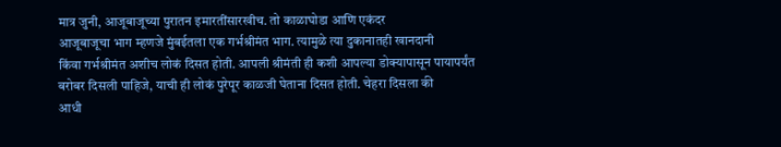मात्र जुनी, आजूबाजूच्या पुरातन इमारतींसारखीच. तो काळाघोडा आणि एकंदर
आजूबाजूचा भाग म्हणजे मुंबईतला एक गर्भश्रीमंत भाग. त्यामुळे त्या दुकानातही खानदानी
किंवा गर्भश्रीमंत अशीच लोकं दिसत होती. आपली श्रीमंती ही कशी आपल्या डोक्यापासून पायापर्यंत
बरोबर दिसली पाहिजे, याची ही लोकं पुरेपूर काळजी घेताना दिसत होती. चेहरा दिसला की
आधी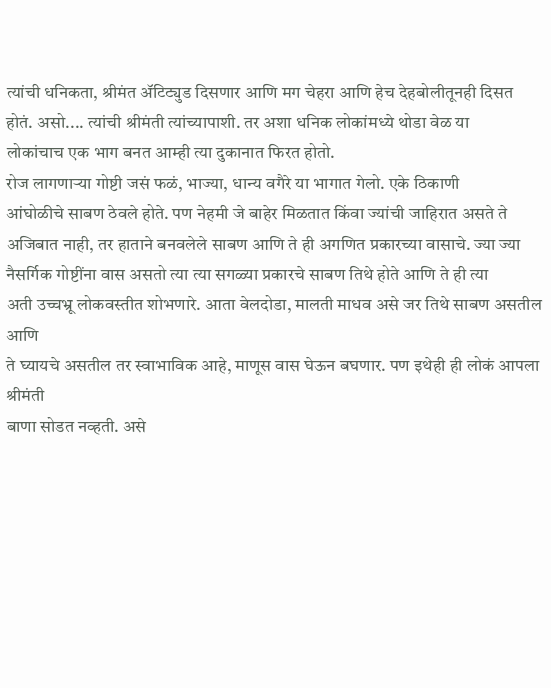त्यांची धनिकता, श्रीमंत ॲटिट्युड दिसणार आणि मग चेहरा आणि हेच देहबोलीतूनही दिसत
होतं. असो.... त्यांची श्रीमंती त्यांच्यापाशी. तर अशा धनिक लोकांमध्ये थोडा वेळ या
लोकांचाच एक भाग बनत आम्ही त्या दुकानात फिरत होतो.
रोज लागणाऱ्या गोष्टी जसं फळं, भाज्या, धान्य वगैरे या भागात गेलो. एके ठिकाणी
आंघोळीचे साबण ठेवले होते. पण नेहमी जे बाहेर मिळतात किंवा ज्यांची जाहिरात असते ते
अजिबात नाही, तर हाताने बनवलेले साबण आणि ते ही अगणित प्रकारच्या वासाचे. ज्या ज्या
नैसर्गिक गोष्टींना वास असतो त्या त्या सगळ्या प्रकारचे साबण तिथे होते आणि ते ही त्या
अती उच्चभ्रू लोकवस्तीत शोभणारे. आता वेलदोडा, मालती माधव असे जर तिथे साबण असतील आणि
ते घ्यायचे असतील तर स्वाभाविक आहे, माणूस वास घेऊन बघणार. पण इथेही ही लोकं आपला श्रीमंती
बाणा सोडत नव्हती. असे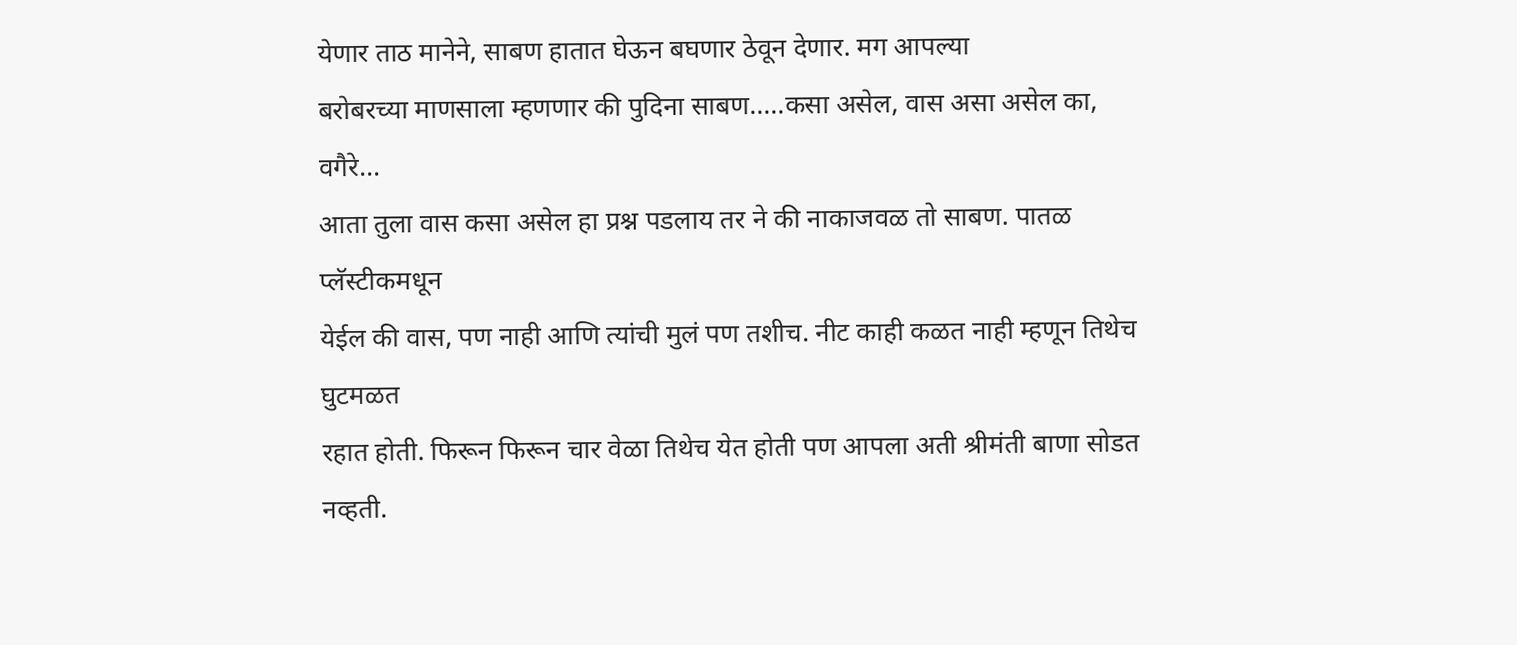येणार ताठ मानेने, साबण हातात घेऊन बघणार ठेवून देणार. मग आपल्या
बरोबरच्या माणसाला म्हणणार की पुदिना साबण.....कसा असेल, वास असा असेल का, वगैरे...
आता तुला वास कसा असेल हा प्रश्न पडलाय तर ने की नाकाजवळ तो साबण. पातळ प्लॅस्टीकमधून
येईल की वास, पण नाही आणि त्यांची मुलं पण तशीच. नीट काही कळत नाही म्हणून तिथेच घुटमळत
रहात होती. फिरून फिरून चार वेळा तिथेच येत होती पण आपला अती श्रीमंती बाणा सोडत नव्हती.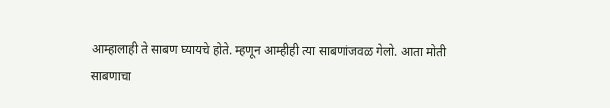आम्हालाही ते साबण घ्यायचे होते. म्हणून आम्हीही त्या साबणांजवळ गेलो. आता मोती
साबणाचा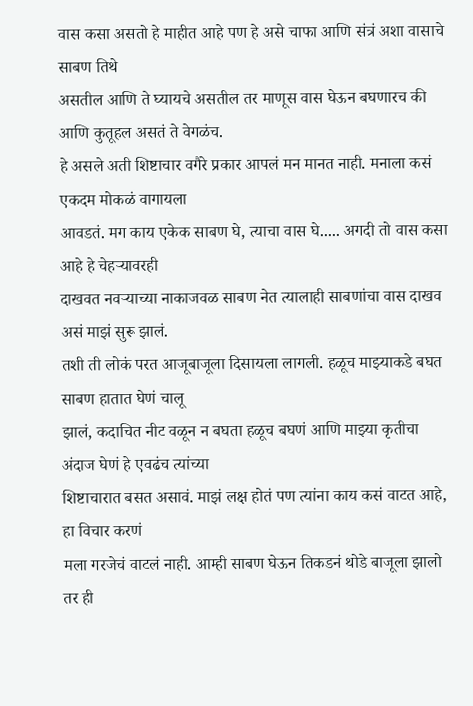वास कसा असतो हे माहीत आहे पण हे असे चाफा आणि संत्रं अशा वासाचे साबण तिथे
असतील आणि ते घ्यायचे असतील तर माणूस वास घेऊन बघणारच की आणि कुतूहल असतं ते वेगळंच.
हे असले अती शिष्टाचार वगैरे प्रकार आपलं मन मानत नाही. मनाला कसं एकदम मोकळं वागायला
आवडतं. मग काय एकेक साबण घे, त्याचा वास घे..... अगदी तो वास कसा आहे हे चेहऱ्यावरही
दाखवत नवऱ्याच्या नाकाजवळ साबण नेत त्यालाही साबणांचा वास दाखव असं माझं सुरू झालं.
तशी ती लोकं परत आजूबाजूला दिसायला लागली. हळूच माझ्याकडे बघत साबण हातात घेणं चालू
झालं, कदाचित नीट वळून न बघता हळूच बघणं आणि माझ्या कृतीचा अंदाज घेणं हे एवढंच त्यांच्या
शिष्टाचारात बसत असावं. माझं लक्ष होतं पण त्यांना काय कसं वाटत आहे, हा विचार करणं
मला गरजेचं वाटलं नाही. आम्ही साबण घेऊन तिकडनं थोडे बाजूला झालो तर ही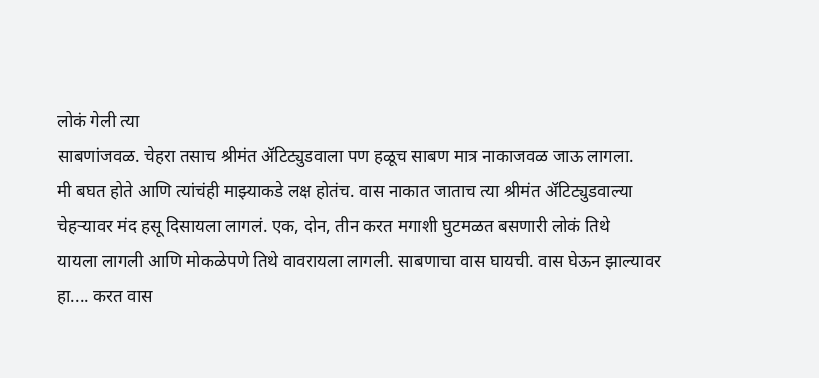लोकं गेली त्या
साबणांजवळ. चेहरा तसाच श्रीमंत ॲटिट्युडवाला पण हळूच साबण मात्र नाकाजवळ जाऊ लागला.
मी बघत होते आणि त्यांचंही माझ्याकडे लक्ष होतंच. वास नाकात जाताच त्या श्रीमंत ॲटिट्युडवाल्या
चेहऱ्यावर मंद हसू दिसायला लागलं. एक, दोन, तीन करत मगाशी घुटमळत बसणारी लोकं तिथे
यायला लागली आणि मोकळेपणे तिथे वावरायला लागली. साबणाचा वास घायची. वास घेऊन झाल्यावर
हा.... करत वास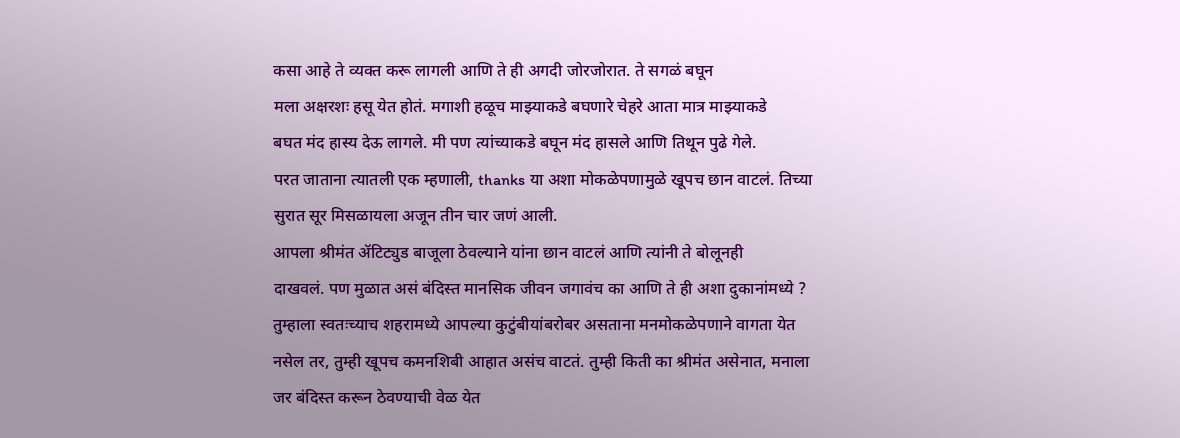कसा आहे ते व्यक्त करू लागली आणि ते ही अगदी जोरजोरात. ते सगळं बघून
मला अक्षरशः हसू येत होतं. मगाशी हळूच माझ्याकडे बघणारे चेहरे आता मात्र माझ्याकडे
बघत मंद हास्य देऊ लागले. मी पण त्यांच्याकडे बघून मंद हासले आणि तिथून पुढे गेले.
परत जाताना त्यातली एक म्हणाली, thanks या अशा मोकळेपणामुळे खूपच छान वाटलं. तिच्या
सुरात सूर मिसळायला अजून तीन चार जणं आली.
आपला श्रीमंत ॲटिट्युड बाजूला ठेवल्याने यांना छान वाटलं आणि त्यांनी ते बोलूनही
दाखवलं. पण मुळात असं बंदिस्त मानसिक जीवन जगावंच का आणि ते ही अशा दुकानांमध्ये ?
तुम्हाला स्वतःच्याच शहरामध्ये आपल्या कुटुंबीयांबरोबर असताना मनमोकळेपणाने वागता येत
नसेल तर, तुम्ही खूपच कमनशिबी आहात असंच वाटतं. तुम्ही किती का श्रीमंत असेनात, मनाला
जर बंदिस्त करून ठेवण्याची वेळ येत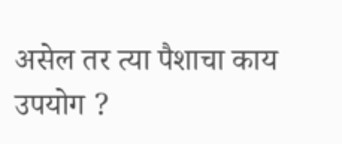असेल तर त्या पैशाचा काय उपयोग ?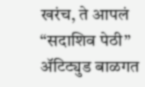खरंच, ते आपलं “सदाशिव पेठी” ॲटिट्युड बाळगत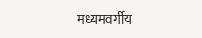मध्यमवर्गीय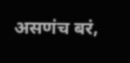असणंच बरं,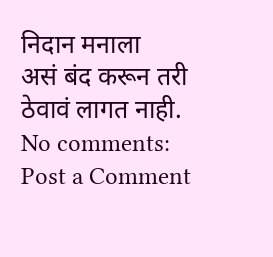निदान मनाला
असं बंद करून तरी ठेवावं लागत नाही.
No comments:
Post a Comment